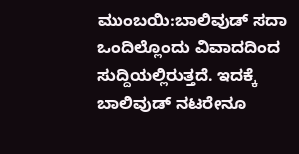ಮುಂಬಯಿ:ಬಾಲಿವುಡ್ ಸದಾ ಒಂದಿಲ್ಲೊಂದು ವಿವಾದದಿಂದ ಸುದ್ದಿಯಲ್ಲಿರುತ್ತದೆ. ಇದಕ್ಕೆ ಬಾಲಿವುಡ್ ನಟರೇನೂ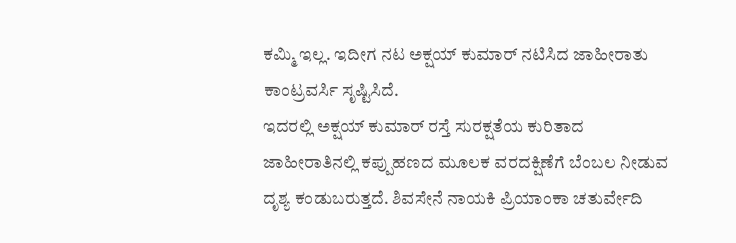ಕಮ್ಮಿ ಇಲ್ಲ. ಇದೀಗ ನಟ ಅಕ್ಷಯ್ ಕುಮಾರ್ ನಟಿಸಿದ ಜಾಹೀರಾತು ಕಾಂಟ್ರವರ್ಸಿ ಸೃಷ್ಟಿಸಿದೆ.
ಇದರಲ್ಲಿ ಅಕ್ಷಯ್ ಕುಮಾರ್ ರಸ್ತೆ ಸುರಕ್ಷತೆಯ ಕುರಿತಾದ ಜಾಹೀರಾತಿನಲ್ಲಿ ಕಪ್ಪುಹಣದ ಮೂಲಕ ವರದಕ್ಷಿಣೆಗೆ ಬೆಂಬಲ ನೀಡುವ ದೃಶ್ಯ ಕಂಡುಬರುತ್ತದೆ. ಶಿವಸೇನೆ ನಾಯಕಿ ಪ್ರಿಯಾಂಕಾ ಚತುರ್ವೇದಿ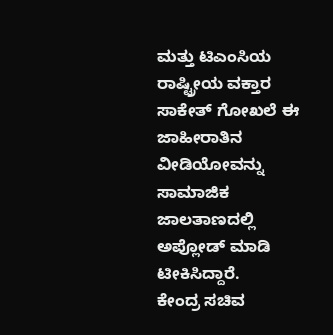ಮತ್ತು ಟಿಎಂಸಿಯ ರಾಷ್ಟ್ರೀಯ ವಕ್ತಾರ ಸಾಕೇತ್ ಗೋಖಲೆ ಈ ಜಾಹೀರಾತಿನ ವೀಡಿಯೋವನ್ನು ಸಾಮಾಜಿಕ ಜಾಲತಾಣದಲ್ಲಿ ಅಪ್ಲೋಡ್ ಮಾಡಿ ಟೀಕಿಸಿದ್ದಾರೆ.
ಕೇಂದ್ರ ಸಚಿವ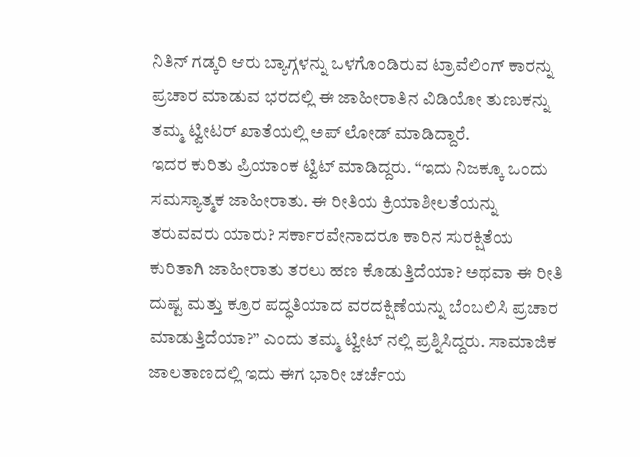ನಿತಿನ್ ಗಡ್ಕರಿ ಆರು ಬ್ಯಾಗ್ಗಳನ್ನು ಒಳಗೊಂಡಿರುವ ಟ್ರಾವೆಲಿಂಗ್ ಕಾರನ್ನು ಪ್ರಚಾರ ಮಾಡುವ ಭರದಲ್ಲಿ ಈ ಜಾಹೀರಾತಿನ ವಿಡಿಯೋ ತುಣುಕನ್ನು ತಮ್ಮ ಟ್ವೀಟರ್ ಖಾತೆಯಲ್ಲಿ ಅಪ್ ಲೋಡ್ ಮಾಡಿದ್ದಾರೆ.
ಇದರ ಕುರಿತು ಪ್ರಿಯಾಂಕ ಟ್ವಿಟ್ ಮಾಡಿದ್ದರು. “ಇದು ನಿಜಕ್ಕೂ ಒಂದು ಸಮಸ್ಯಾತ್ಮಕ ಜಾಹೀರಾತು. ಈ ರೀತಿಯ ಕ್ರಿಯಾಶೀಲತೆಯನ್ನು ತರುವವರು ಯಾರು? ಸರ್ಕಾರವೇನಾದರೂ ಕಾರಿನ ಸುರಕ್ಷಿತೆಯ ಕುರಿತಾಗಿ ಜಾಹೀರಾತು ತರಲು ಹಣ ಕೊಡುತ್ತಿದೆಯಾ? ಅಥವಾ ಈ ರೀತಿ ದುಷ್ಟ ಮತ್ತು ಕ್ರೂರ ಪದ್ಧತಿಯಾದ ವರದಕ್ಷಿಣೆಯನ್ನು ಬೆಂಬಲಿಸಿ ಪ್ರಚಾರ ಮಾಡುತ್ತಿದೆಯಾ?” ಎಂದು ತಮ್ಮ ಟ್ವೀಟ್ ನಲ್ಲಿ ಪ್ರಶ್ನಿಸಿದ್ದರು. ಸಾಮಾಜಿಕ ಜಾಲತಾಣದಲ್ಲಿ ಇದು ಈಗ ಭಾರೀ ಚರ್ಚೆಯ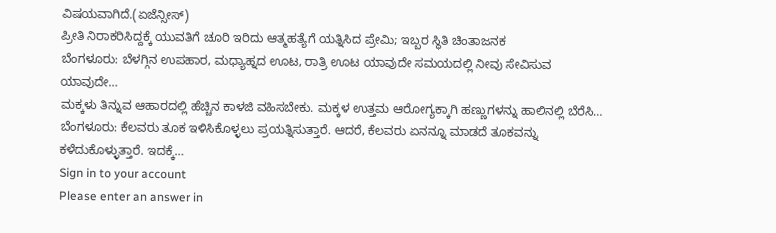ವಿಷಯವಾಗಿದೆ.(ಏಜೆನ್ಸೀಸ್)
ಪ್ರೀತಿ ನಿರಾಕರಿಸಿದ್ದಕ್ಕೆ ಯುವತಿಗೆ ಚೂರಿ ಇರಿದು ಆತ್ಮಹತ್ಯೆಗೆ ಯತ್ನಿಸಿದ ಪ್ರೇಮಿ; ಇಬ್ಬರ ಸ್ಥಿತಿ ಚಿಂತಾಜನಕ
ಬೆಂಗಳೂರು: ಬೆಳಗ್ಗಿನ ಉಪಹಾರ, ಮಧ್ಯಾಹ್ನದ ಊಟ, ರಾತ್ರಿ ಊಟ ಯಾವುದೇ ಸಮಯದಲ್ಲಿ ನೀವು ಸೇವಿಸುವ ಯಾವುದೇ…
ಮಕ್ಕಳು ತಿನ್ನುವ ಆಹಾರದಲ್ಲಿ ಹೆಚ್ಚಿನ ಕಾಳಜಿ ವಹಿಸಬೇಕು. ಮಕ್ಕಳ ಉತ್ತಮ ಆರೋಗ್ಯಕ್ಕಾಗಿ ಹಣ್ಣುಗಳನ್ನು ಹಾಲಿನಲ್ಲಿ ಬೆರೆಸಿ…
ಬೆಂಗಳೂರು: ಕೆಲವರು ತೂಕ ಇಳಿಸಿಕೊಳ್ಳಲು ಪ್ರಯತ್ನಿಸುತ್ತಾರೆ. ಆದರೆ, ಕೆಲವರು ಏನನ್ನೂ ಮಾಡದೆ ತೂಕವನ್ನು ಕಳೆದುಕೊಳ್ಳುತ್ತಾರೆ. ಇದಕ್ಕೆ…
Sign in to your account
Please enter an answer in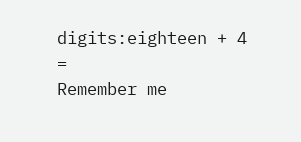digits:eighteen + 4 =
Remember me